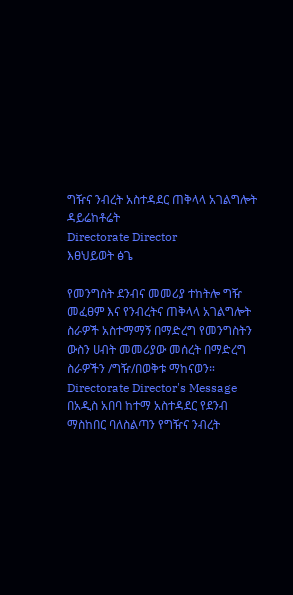ግዥና ንብረት አስተዳደር ጠቅላላ አገልግሎት ዳይሬከቶሬት
Directorate Director
እፀህይወት ፅጌ

የመንግስት ደንብና መመሪያ ተከትሎ ግዥ መፈፀም እና የንብረትና ጠቅላላ አገልግሎት ስራዎች አስተማማኝ በማድረግ የመንግስትን ውስን ሀብት መመሪያው መሰረት በማድረግ ስራዎችን /ግዥ/በወቅቱ ማከናወን።
Directorate Director's Message
በአዲስ አበባ ከተማ አስተዳደር የደንብ ማስከበር ባለስልጣን የግዥና ንብረት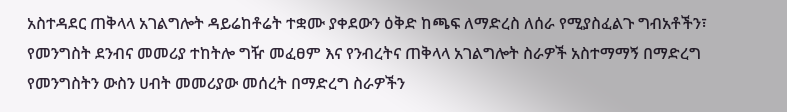አስተዳደር ጠቅላላ አገልግሎት ዳይሬከቶሬት ተቋሙ ያቀደውን ዕቅድ ከጫፍ ለማድረስ ለሰራ የሚያስፈልጉ ግብአቶችን፣ የመንግስት ደንብና መመሪያ ተከትሎ ግዥ መፈፀም እና የንብረትና ጠቅላላ አገልግሎት ስራዎች አስተማማኝ በማድረግ የመንግስትን ውስን ሀብት መመሪያው መሰረት በማድረግ ስራዎችን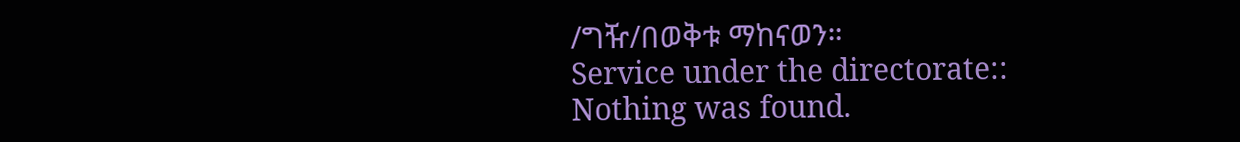/ግዥ/በወቅቱ ማከናወን።
Service under the directorate::
Nothing was found.